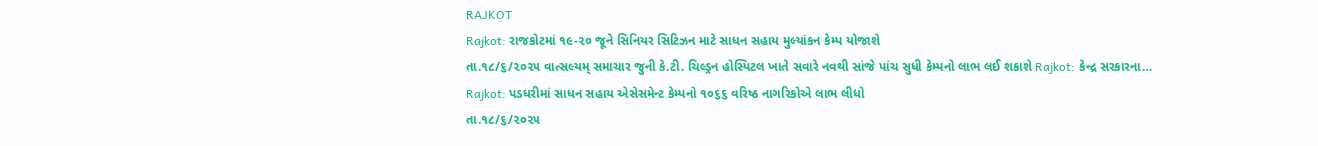RAJKOT
Rajkot: રાજકોટમાં ૧૯-૨૦ જૂને સિનિયર સિટિઝન માટે સાધન સહાય મુલ્યાંકન કેમ્પ યોજાશે
તા.૧૮/૬/૨૦૨૫ વાત્સલ્યમ્ સમાચાર જુની કે.ટી. ચિલ્ડ્રન હોસ્પિટલ ખાતે સવારે નવથી સાંજે પાંચ સુધી કેમ્પનો લાભ લઈ શકાશે Rajkot: કેન્દ્ર સરકારના…
Rajkot: પડધરીમાં સાધન સહાય એસેસમેન્ટ કેમ્પનો ૧૦૬૬ વરિષ્ઠ નાગરિકોએ લાભ લીધો
તા.૧૮/૬/૨૦૨૫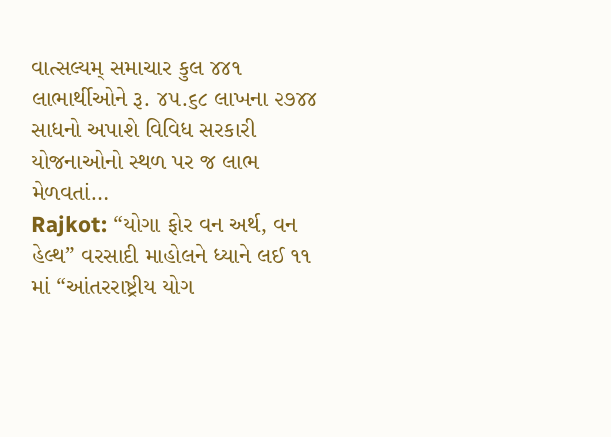વાત્સલ્યમ્ સમાચાર કુલ ૪૪૧ લાભાર્થીઓને રૂ. ૪૫.૬૮ લાખના ૨૭૪૪ સાધનો અપાશે વિવિધ સરકારી યોજનાઓનો સ્થળ પર જ લાભ મેળવતાં…
Rajkot: “યોગા ફોર વન અર્થ, વન હેલ્થ” વરસાદી માહોલને ધ્યાને લઈ ૧૧ માં “આંતરરાષ્ટ્રીય યોગ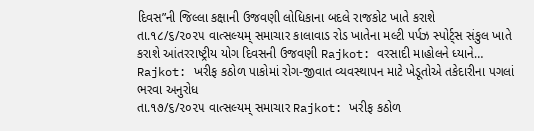દિવસ”ની જિલ્લા કક્ષાની ઉજવણી લોધિકાના બદલે રાજકોટ ખાતે કરાશે
તા.૧૮/૬/૨૦૨૫ વાત્સલ્યમ્ સમાચાર કાલાવાડ રોડ ખાતેના મલ્ટી પર્પઝ સ્પોર્ટ્સ સંકુલ ખાતે કરાશે આંતરરાષ્ટ્રીય યોગ દિવસની ઉજવણી Rajkot: વરસાદી માહોલને ધ્યાને…
Rajkot: ખરીફ કઠોળ પાકોમાં રોગ-જીવાત વ્યવસ્થાપન માટે ખેડૂતોએ તકેદારીના પગલાં ભરવા અનુરોધ
તા.૧૭/૬/૨૦૨૫ વાત્સલ્યમ્ સમાચાર Rajkot: ખરીફ કઠોળ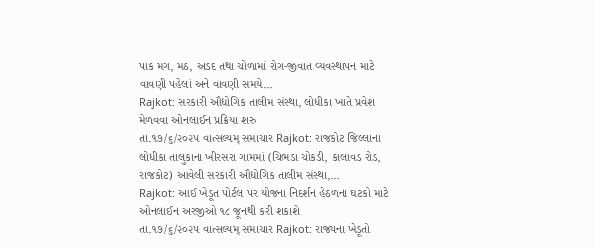પાક મગ, મઠ, અડદ તથા ચોળામાં રોગ-જીવાત વ્યવસ્થાપન માટે વાવણી પહેલાં અને વાવણી સમયે…
Rajkot: સરકારી ઔદ્યોગિક તાલીમ સંસ્થા, લોધીકા ખાતે પ્રવેશ મેળવવા ઓનલાઈન પ્રક્રિયા શરુ
તા.૧૭/૬/૨૦૨૫ વાત્સલ્યમ્ સમાચાર Rajkot: રાજકોટ જિલ્લાના લોધીકા તાલુકાના ખીરસરા ગામમાં (ચિભડા ચોકડી, કાલાવડ રોડ, રાજકોટ) આવેલી સરકારી ઔદ્યોગિક તાલીમ સંસ્થા,…
Rajkot: આઈ ખેડૂત પોર્ટલ પર યોજના નિદર્શન હેઠળના ઘટકો માટે ઓનલાઈન અરજીઓ ૧૮ જૂનથી કરી શકાશે
તા.૧૭/૬/૨૦૨૫ વાત્સલ્યમ્ સમાચાર Rajkot: રાજ્યના ખેડૂતો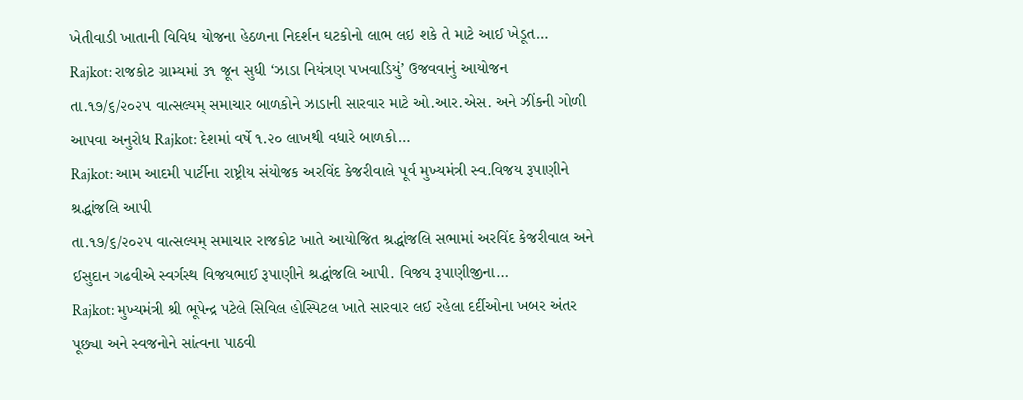ખેતીવાડી ખાતાની વિવિધ યોજના હેઠળના નિદર્શન ઘટકોનો લાભ લઇ શકે તે માટે આઈ ખેડૂત…
Rajkot: રાજકોટ ગ્રામ્યમાં ૩૧ જૂન સુધી ‘ઝાડા નિયંત્રણ પખવાડિયું’ ઉજવવાનું આયોજન
તા.૧૭/૬/૨૦૨૫ વાત્સલ્યમ્ સમાચાર બાળકોને ઝાડાની સારવાર માટે ઓ.આર.એસ. અને ઝીંકની ગોળી આપવા અનુરોધ Rajkot: દેશમાં વર્ષે ૧.૨૦ લાખથી વધારે બાળકો…
Rajkot: આમ આદમી પાર્ટીના રાષ્ટ્રીય સંયોજક અરવિંદ કેજરીવાલે પૂર્વ મુખ્યમંત્રી સ્વ.વિજય રૂપાણીને શ્રદ્ધાંજલિ આપી
તા.૧૭/૬/૨૦૨૫ વાત્સલ્યમ્ સમાચાર રાજકોટ ખાતે આયોજિત શ્રદ્ધાંજલિ સભામાં અરવિંદ કેજરીવાલ અને ઈસુદાન ગઢવીએ સ્વર્ગસ્થ વિજયભાઈ રૂપાણીને શ્રદ્ધાંજલિ આપી. વિજય રૂપાણીજીના…
Rajkot: મુખ્યમંત્રી શ્રી ભૂપેન્દ્ર પટેલે સિવિલ હોસ્પિટલ ખાતે સારવાર લઈ રહેલા દર્દીઓના ખબર અંતર પૂછ્યા અને સ્વજનોને સાંત્વના પાઠવી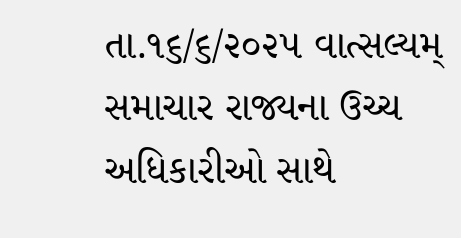તા.૧૬/૬/૨૦૨૫ વાત્સલ્યમ્ સમાચાર રાજ્યના ઉચ્ચ અધિકારીઓ સાથે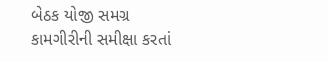બેઠક યોજી સમગ્ર કામગીરીની સમીક્ષા કરતાં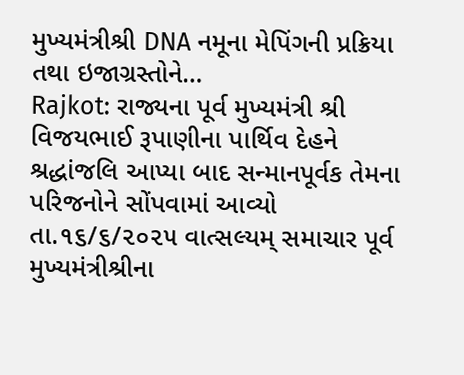મુખ્યમંત્રીશ્રી DNA નમૂના મેપિંગની પ્રક્રિયા તથા ઇજાગ્રસ્તોને…
Rajkot: રાજ્યના પૂર્વ મુખ્યમંત્રી શ્રી વિજયભાઈ રૂપાણીના પાર્થિવ દેહને શ્રદ્ધાંજલિ આપ્યા બાદ સન્માનપૂર્વક તેમના પરિજનોને સોંપવામાં આવ્યો
તા.૧૬/૬/૨૦૨૫ વાત્સલ્યમ્ સમાચાર પૂર્વ મુખ્યમંત્રીશ્રીના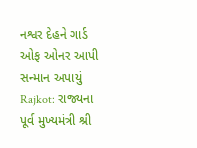નશ્વર દેહને ગાર્ડ ઓફ ઓનર આપી સન્માન અપાયું Rajkot: રાજ્યના પૂર્વ મુખ્યમંત્રી શ્રી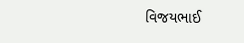વિજયભાઈ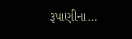રૂપાણીના…